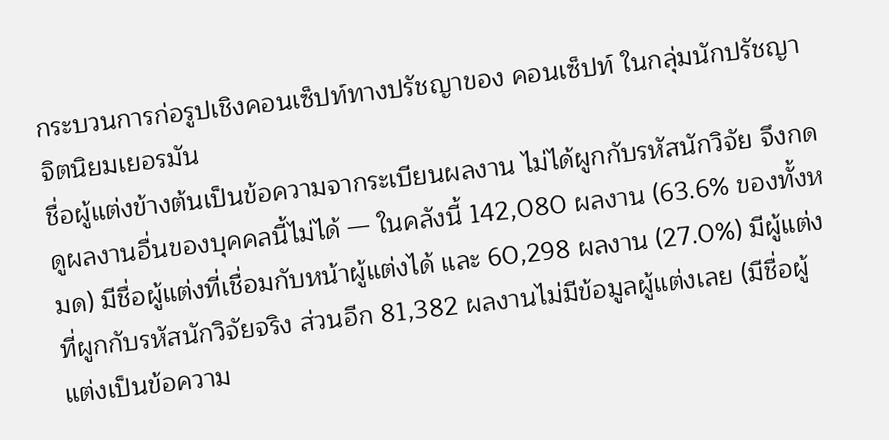กระบวนการก่อรูปเชิงคอนเซ็ปท์ทางปรัชญาของ คอนเซ็ปท์ ในกลุ่มนักปรัชญาจิตนิยมเยอรมัน
ชื่อผู้แต่งข้างต้นเป็นข้อความจากระเบียนผลงาน ไม่ได้ผูกกับรหัสนักวิจัย จึงกดดูผลงานอื่นของบุคคลนี้ไม่ได้ — ในคลังนี้ 142,080 ผลงาน (63.6% ของทั้งหมด) มีชื่อผู้แต่งที่เชื่อมกับหน้าผู้แต่งได้ และ 60,298 ผลงาน (27.0%) มีผู้แต่งที่ผูกกับรหัสนักวิจัยจริง ส่วนอีก 81,382 ผลงานไม่มีข้อมูลผู้แต่งเลย (มีชื่อผู้แต่งเป็นข้อความ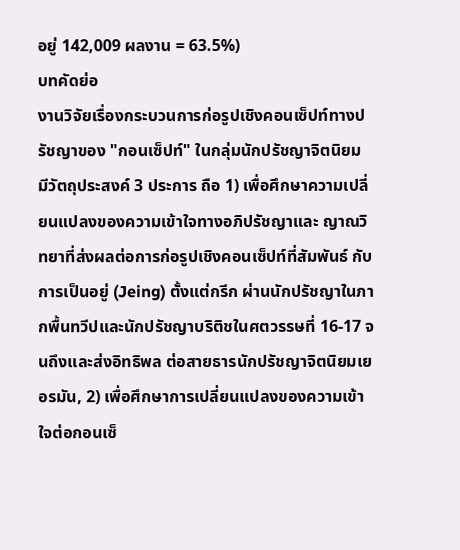อยู่ 142,009 ผลงาน = 63.5%)
บทคัดย่อ
งานวิจัยเรื่องกระบวนการก่อรูปเชิงคอนเซ็ปท์ทางปรัชญาของ "กอนเซ็ปท์" ในกลุ่มนักปรัชญาจิตนิยม มีวัตถุประสงค์ 3 ประการ ถือ 1) เพื่อศึกษาความเปลี่ยนแปลงของความเข้าใจทางอภิปรัชญาและ ญาณวิทยาที่ส่งผลต่อการก่อรูปเชิงคอนเซ็ปท์ที่สัมพันธ์ กับการเป็นอยู่ (Jeing) ตั้งแต่กรีก ผ่านนักปรัชญาในภากพื้นทวีปและนักปรัชญาบริติชในศตวรรษที่ 16-17 จนถึงและส่งอิทธิพล ต่อสายธารนักปรัชญาจิตนิยมเยอรมัน, 2) เพื่อศึกษาการเปลี่ยนแปลงของความเข้าใจต่อกอนเซ็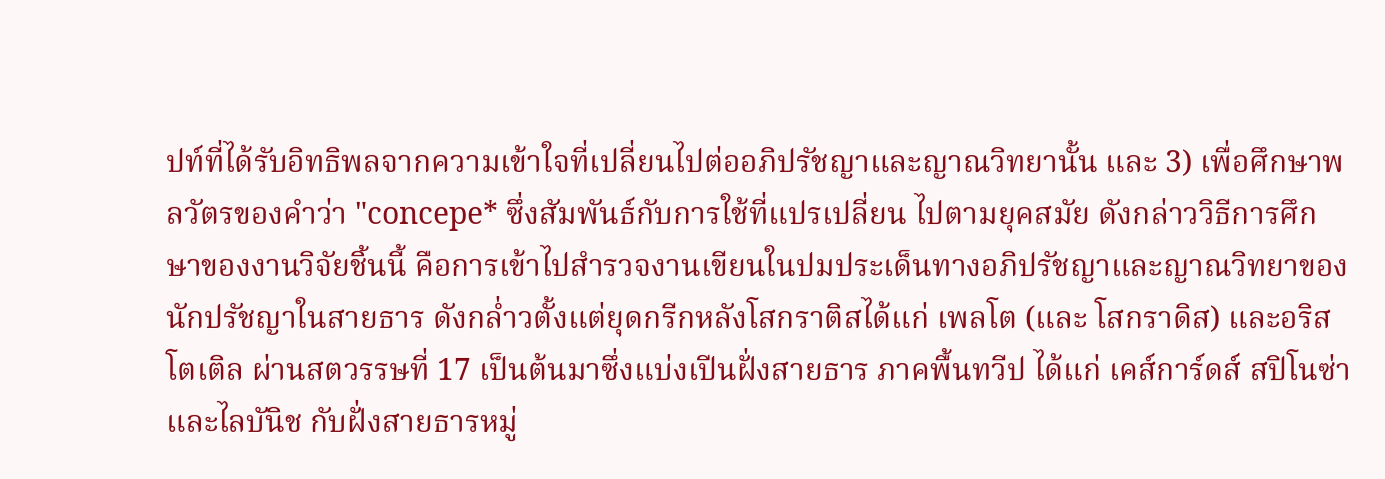ปท์ที่ได้รับอิทธิพลจากความเข้าใจที่เปลี่ยนไปต่ออภิปรัชญาและญาณวิทยานั้น และ 3) เพื่อศึกษาพลวัตรของคำว่า "concepe* ซึ่งสัมพันธ์กับการใช้ที่แปรเปลี่ยน ไปตามยุคสมัย ดังกล่าววิธีการศึกษาของงานวิจัยชิ้นนี้ คือการเข้าไปสำรวจงานเขียนในปมประเด็นทางอภิปรัชญาและญาณวิทยาของนักปรัชญาในสายธาร ดังกล่ำวตั้งแต่ยุดกรีกหลังโสกราติสได้แก่ เพลโต (และ โสกราดิส) และอริสโตเติล ผ่านสตวรรษที่ 17 เป็นต้นมาซึ่งแบ่งเปีนฝั่งสายธาร ภาคพื้นทวีป ได้แก่ เคส์การ์ดส์ สปิโนซ่า และไลบันิช กับฝั่งสายธารหมู่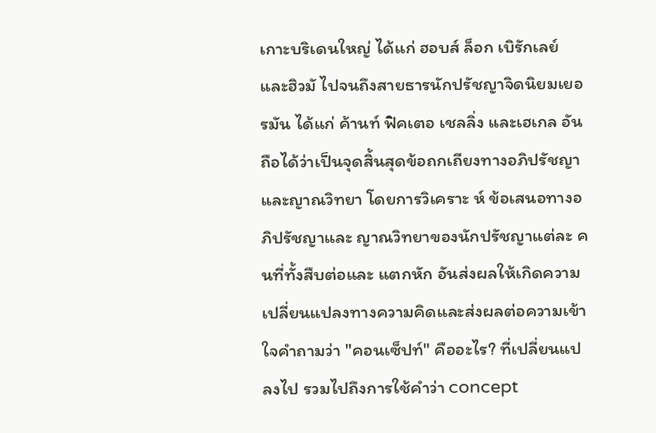เกาะบริเดนใหญ่ ได้แก่ ฮอบส์ ล็อก เบิรักเลย์ และฮิวมั ไปจนถึงสายธารนักปรัชญาจิดนิยมเยอรมัน ได้แก่ ค้านท์ ฟิคเตอ เชลลิ่ง และเฮเกล อันถือได้ว่าเป็นจุดสิ้นสุดข้อถกเถียงทางอภิปรัชญา และญาณวิทยา โดยการวิเคราะ ห์ ข้อเสนอทางอภิปรัชญาและ ญาณวิทยาของนักปรัชญาแต่ละ คนที่ทั้งสืบต่อและ แตกหัก อันส่งผลให้เกิดความเปลี่ยนแปลงทางความคิดและส่งผลต่อความเข้าใจคำถามว่า "คอนเซ็ปท์" คืออะไร? ที่เปลี่ยนแปลงไป รวมไปถึงการใช้คำว่า concept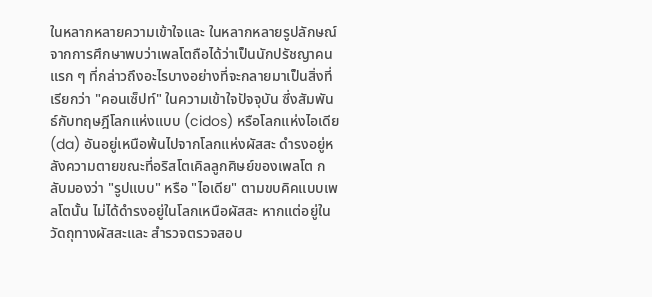ในหลากหลายความเข้าใจและ ในหลากหลายรูปลักษณ์จากการศึกษาพบว่าเพลโตถือได้ว่าเป็นนักปรัชญาคนแรก ๆ ที่กล่าวถึงอะไรบางอย่างที่จะกลายมาเป็นสิ่งที่เรียกว่า "คอนเซ็ปท์" ในความเข้าใจปัจจุบัน ซึ่งสัมพันธ์กับทฤษฎีโลกแห่งแบบ (cidos) หรือโลกแห่งไอเดีย (da) อันอยู่เหนือพ้นไปจากโลกแห่งผัสสะ ดำรงอยู่หลังความตายขณะที่อริสโตเคิลลูกศิษย์ของเพลโต กลับมองว่า "รูปแบบ" หรือ "ไอเดีย" ตามขบคิคแบบเพลโตนั้น ไม่ได้ดำรงอยู่ในโลกเหนือผัสสะ หากแต่อยู่ในวัดถุทางผัสสะและ สำรวจตรวจสอบ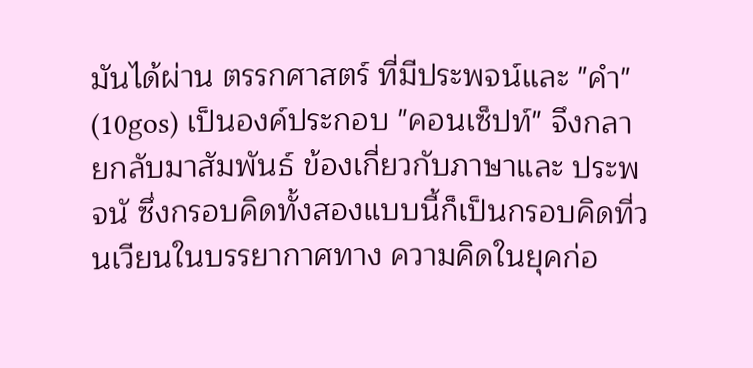มันได้ผ่าน ตรรกศาสตร์ ที่มีประพจน์และ "คำ" (10gos) เป็นองค์ประกอบ "คอนเซ็ปท์" จึงกลายกลับมาสัมพันธ์ ข้องเกี่ยวกับภาษาและ ประพจนั ซึ่งกรอบคิดทั้งสองแบบนี้ก็เป็นกรอบคิดที่วนเวียนในบรรยากาศทาง ความคิดในยุคก่อ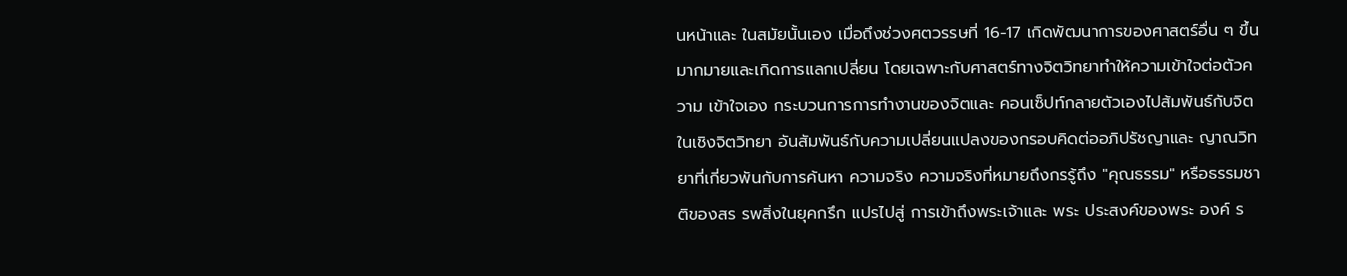นหน้าและ ในสมัยนั้นเอง เมื่อถึงช่วงศตวรรษที่ 16-17 เกิดพัฒนาการของศาสตร์อื่น ๆ ขึ้นมากมายและเกิดการแลกเปลี่ยน โดยเฉพาะกับศาสตร์ทางจิตวิทยาทำให้ความเข้าใจต่อตัวความ เข้าใจเอง กระบวนการการทำงานของจิตและ คอนเซ็ปท์กลายตัวเองไปส้มพันธ์กับจิตในเชิงจิตวิทยา อันสัมพันธ์กับความเปลี่ยนแปลงของกรอบคิดต่ออภิปรัชญาและ ญาณวิทยาที่เกี่ยวพันกับการค้นหา ความจริง ความจริงที่หมายถึงกรรู้ถึง "คุณธรรม" หรือธรรมชาติของสร รพสิ่งในยุคกรึก แปรไปสู่ การเข้าถึงพระเจ้าและ พระ ประสงค์ของพระ องค์ ร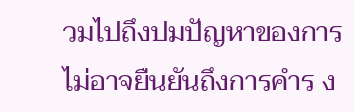วมไปถึงปมปัญหาของการไม่อาจยืนยันถึงการคำร ง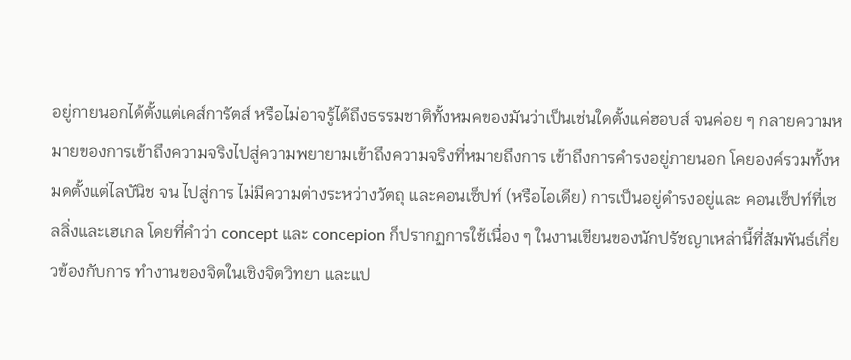อยู่กายนอกได้ตั้งแต่เคส์การัตส์ หรือไม่อาจรู้ได้ถึงธรรมชาติทั้งหมคของมันว่าเป็นเช่นใดตั้งแค่ฮอบส์ จนค่อย ๆ กลายความหมายของการเข้าถึงความจริงไปสู่ความพยายามเข้าถึงความจริงที่หมายถึงการ เข้าถึงการคำรงอยู่ภายนอก โคยองค์รวมทั้งหมดตั้งแต่ไลบันิช จน ไปสู่การ ไม่มีความต่างระหว่างวัตถุ และคอนเซ็ปท์ (หรือไอเดีย) การเป็นอยู่ดำรงอยู่และ คอนเซ็ปท์ที่เซลลิ่งและเฮเกล โดยที่คำว่า concept และ concepion ก็ปรากฏการใช้เนื่อง ๆ ในงานเขียนของนักปรัชญาเหล่านี้ที่สัมพันธ์เกี่ยวข้องกับการ ทำงานของจิตในเชิงจิตวิทยา และแป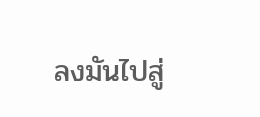ลงมันไปสู่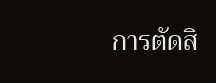การตัดสิ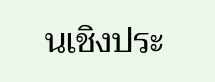นเชิงประ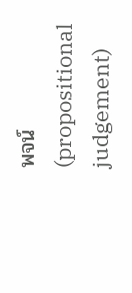พจน์ (propositional judgement)